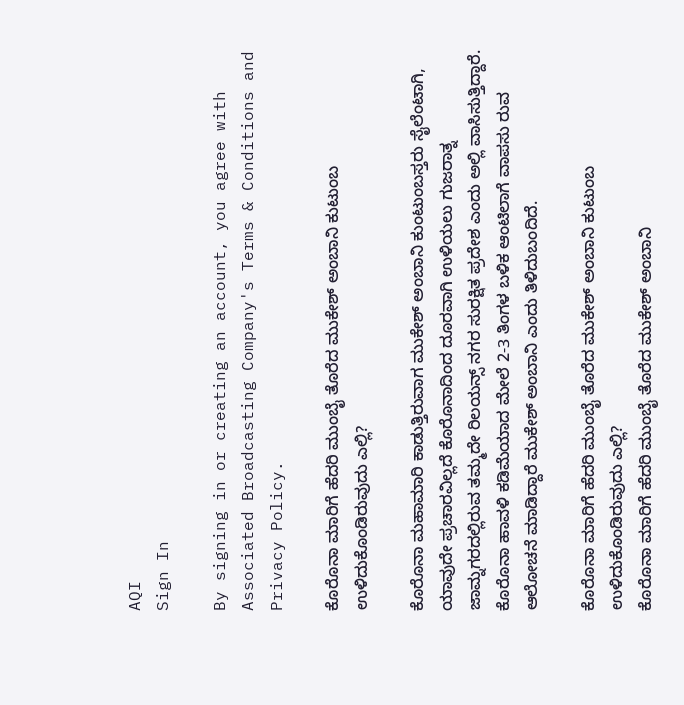AQI
Sign In

By signing in or creating an account, you agree with Associated Broadcasting Company's Terms & Conditions and Privacy Policy.

ಕೊರೊನಾ ಮಾರಿಗೆ ಹೆದರಿ ಮುಂಬೈ ತೊರೆದ ಮುಕೇಶ್ ಅಂಬಾನಿ ಕುಟುಂಬ ಉಳಿದುಕೊಂಡಿರುವುದು ಎಲ್ಲಿ?

ಕೊರೊನಾ ಮಹಾಮಾರಿ ಕಾಡುತ್ತಿರುವಾಗ ಮುಕೇಶ್ ಅಂಬಾನಿ ಕುಂಟುಂಬಸ್ತರು ಸೈಲೆಂಟಾಗಿ, ಯಾವುದೇ ಪ್ರಚಾರವಿಲ್ಲದೆ ಕೊರೊನಾದಿಂದ ದೂರವಾಗಿ ಉಳಿಯಲು ಗುಜರಾತ್ನ ಜಾಮ್ನಗರದಲ್ಲಿರುವ ತಮ್ಮದೇ ರಿಲಯನ್ಸ್ ನಗರ ಸುರಕ್ಷಿತ ಪ್ರದೇಶ ಎಂದು ಅಲ್ಲಿ ವಾಸಿಸುತ್ತಿದ್ದಾರೆ. ಕೊರೊನಾ ಹಾವಳಿ ಕಡಿಮೆಯಾದ ಮೇಲೆ 2-3 ತಿಂಗಳ ಬಳಿಕ ಆಂಟಿಲಾಗೆ ವಾಪಸು ರುವ ಆಲೋಚನೆ ಮಾಡಿದ್ದಾರೆ ಮುಕೇಶ್ ಅಂಬಾನಿ ಎಂದು ತಿಳಿದುಬಂದಿದೆ.

ಕೊರೊನಾ ಮಾರಿಗೆ ಹೆದರಿ ಮುಂಬೈ ತೊರೆದ ಮುಕೇಶ್ ಅಂಬಾನಿ ಕುಟುಂಬ ಉಳಿದುಕೊಂಡಿರುವುದು ಎಲ್ಲಿ?
ಕೊರೊನಾ ಮಾರಿಗೆ ಹೆದರಿ ಮುಂಬೈ ತೊರೆದ ಮುಕೇಶ್ ಅಂಬಾನಿ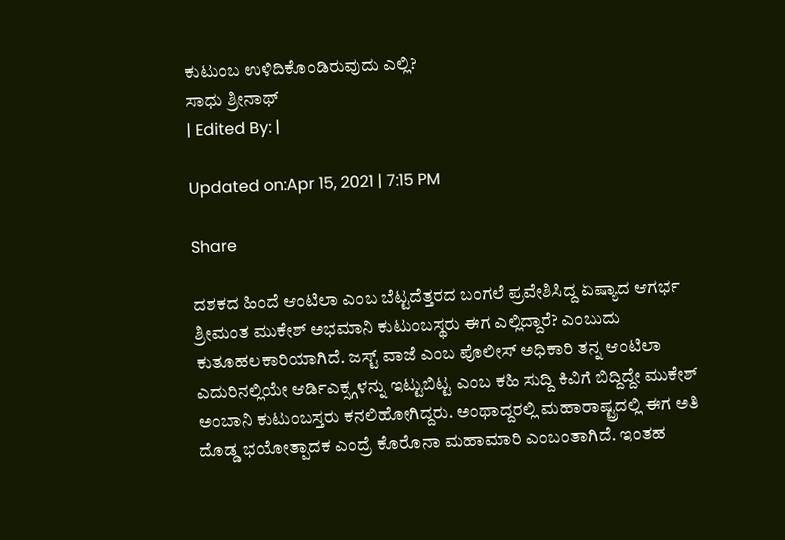ಕುಟುಂಬ ಉಳಿದಿಕೊಂಡಿರುವುದು ಎಲ್ಲಿ?
ಸಾಧು ಶ್ರೀನಾಥ್
| Edited By: |

Updated on:Apr 15, 2021 | 7:15 PM

Share

ದಶಕದ ಹಿಂದೆ ಆಂಟಿಲಾ ಎಂಬ ಬೆಟ್ಟದೆತ್ತರದ ಬಂಗಲೆ ಪ್ರವೇಶಿಸಿದ್ದ ಏಷ್ಯಾದ ಆಗರ್ಭ ಶ್ರೀಮಂತ ಮುಕೇಶ್ ಅಭಮಾನಿ ಕುಟುಂಬಸ್ಥರು ಈಗ ಎಲ್ಲಿದ್ದಾರೆ? ಎಂಬುದು ಕುತೂಹಲಕಾರಿಯಾಗಿದೆ. ಜಸ್ಟ್ ವಾಜೆ ಎಂಬ ಪೊಲೀಸ್ ಅಧಿಕಾರಿ ತನ್ನ ಆಂಟಿಲಾ ಎದುರಿನಲ್ಲಿಯೇ ಆರ್ಡಿಎಕ್ಸ್ಗಳನ್ನು ಇಟ್ಟುಬಿಟ್ಟ ಎಂಬ ಕಹಿ ಸುದ್ದಿ ಕಿವಿಗೆ ಬಿದ್ದಿದ್ದೇ ಮುಕೇಶ್ ಅಂಬಾನಿ ಕುಟುಂಬಸ್ತರು ಕನಲಿಹೋಗಿದ್ದರು. ಅಂಥಾದ್ದರಲ್ಲಿ ಮಹಾರಾಷ್ಟ್ರದಲ್ಲಿ ಈಗ ಅತಿ ದೊಡ್ಡ ಭಯೋತ್ಪಾದಕ ಎಂದ್ರೆ ಕೊರೊನಾ ಮಹಾಮಾರಿ ಎಂಬಂತಾಗಿದೆ. ಇಂತಹ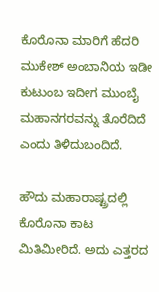ಕೊರೊನಾ ಮಾರಿಗೆ ಹೆದರಿ ಮುಕೇಶ್ ಅಂಬಾನಿಯ ಇಡೀ ಕುಟುಂಬ ಇದೀಗ ಮುಂಬೈ ಮಹಾನಗರವನ್ನು ತೊರೆದಿದೆ ಎಂದು ತಿಳಿದುಬಂದಿದೆ.

ಹೌದು ಮಹಾರಾಷ್ಟ್ರದಲ್ಲಿ ಕೊರೊನಾ ಕಾಟ ಮಿತಿಮೀರಿದೆ. ಅದು ಎತ್ತರದ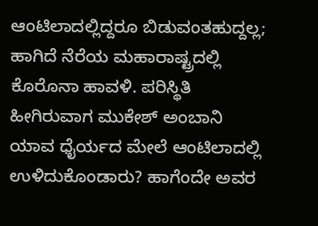ಆಂಟಿಲಾದಲ್ಲಿದ್ದರೂ ಬಿಡುವಂತಹುದ್ದಲ್ಲ; ಹಾಗಿದೆ ನೆರೆಯ ಮಹಾರಾಷ್ಟ್ರದಲ್ಲಿ ಕೊರೊನಾ ಹಾವಳಿ. ಪರಿಸ್ಥಿತಿ ಹೀಗಿರುವಾಗ ಮುಕೇಶ್ ಅಂಬಾನಿ ಯಾವ ಧೈರ್ಯದ ಮೇಲೆ ಆಂಟಿಲಾದಲ್ಲಿ ಉಳಿದುಕೊಂಡಾರು? ಹಾಗೆಂದೇ ಅವರ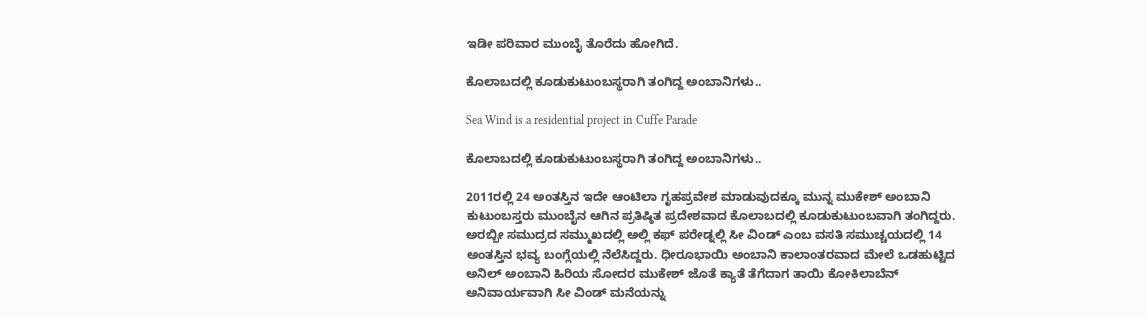ಇಡೀ ಪರಿವಾರ ಮುಂಬೈ ತೊರೆದು ಹೋಗಿದೆ.

ಕೊಲಾಬದಲ್ಲಿ ಕೂಡುಕುಟುಂಬಸ್ಥರಾಗಿ ತಂಗಿದ್ದ ಅಂಬಾನಿಗಳು..

Sea Wind is a residential project in Cuffe Parade

ಕೊಲಾಬದಲ್ಲಿ ಕೂಡುಕುಟುಂಬಸ್ಥರಾಗಿ ತಂಗಿದ್ದ ಅಂಬಾನಿಗಳು..

2011ರಲ್ಲಿ 24 ಅಂತಸ್ತಿನ ಇದೇ ಆಂಟಿಲಾ ಗೃಹಪ್ರವೇಶ ಮಾಡುವುದಕ್ಕೂ ಮುನ್ನ ಮುಕೇಶ್ ಅಂಬಾನಿ ಕುಟುಂಬಸ್ತರು ಮುಂಬೈನ ಆಗಿನ ಪ್ರತಿಷ್ಠಿತ ಪ್ರದೇಶವಾದ ಕೊಲಾಬದಲ್ಲಿ ಕೂಡುಕುಟುಂಬವಾಗಿ ತಂಗಿದ್ದರು. ಅರಬ್ಬೀ ಸಮುದ್ರದ ಸಮ್ಮುಖದಲ್ಲಿ ಅಲ್ಲಿ ಕಫ್ ಪರೇಡ್ನಲ್ಲಿ ಸೀ ವಿಂಡ್ ಎಂಬ ವಸತಿ ಸಮುಚ್ಚಯದಲ್ಲಿ 14 ಅಂತಸ್ತಿನ ಭವ್ಯ ಬಂಗ್ಲೆಯಲ್ಲಿ ನೆಲೆಸಿದ್ದರು. ಧೀರೂಭಾಯಿ ಅಂಬಾನಿ ಕಾಲಾಂತರವಾದ ಮೇಲೆ ಒಡಹುಟ್ಟಿದ ಅನಿಲ್ ಅಂಬಾನಿ ಹಿರಿಯ ಸೋದರ ಮುಕೇಶ್ ಜೊತೆ ಕ್ಯಾತೆ ತೆಗೆದಾಗ ತಾಯಿ ಕೋಕಿಲಾಬೆನ್ ಅನಿವಾರ್ಯವಾಗಿ ಸೀ ವಿಂಡ್ ಮನೆಯನ್ನು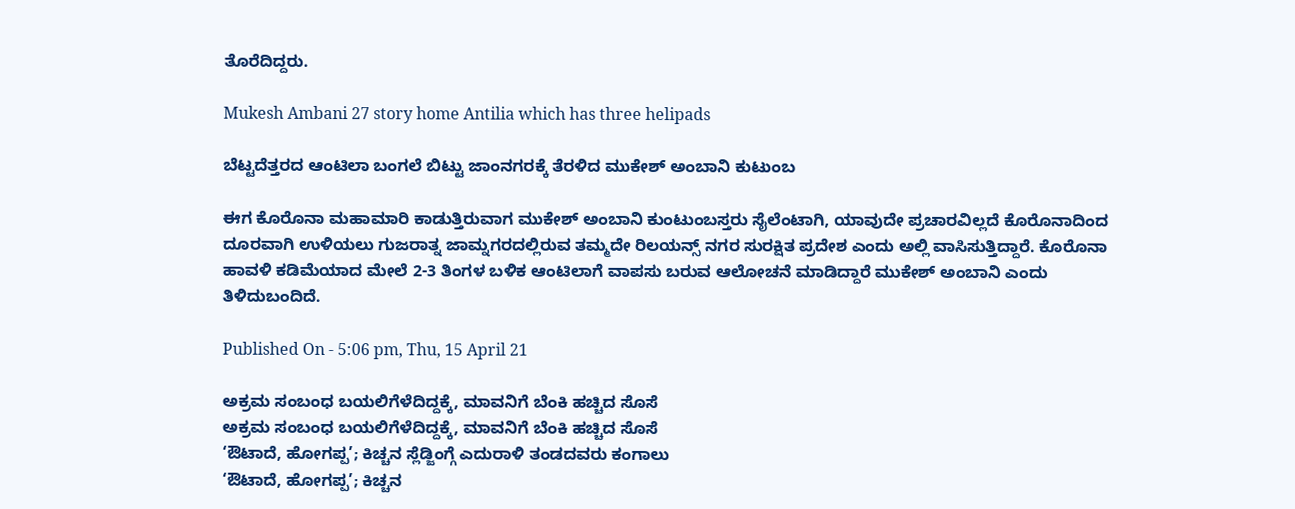ತೊರೆದಿದ್ದರು.

Mukesh Ambani 27 story home Antilia which has three helipads

ಬೆಟ್ಟದೆತ್ತರದ ಆಂಟಿಲಾ ಬಂಗಲೆ ಬಿಟ್ಟು ಜಾಂನಗರಕ್ಕೆ ತೆರಳಿದ ಮುಕೇಶ್ ಅಂಬಾನಿ ಕುಟುಂಬ

ಈಗ ಕೊರೊನಾ ಮಹಾಮಾರಿ ಕಾಡುತ್ತಿರುವಾಗ ಮುಕೇಶ್ ಅಂಬಾನಿ ಕುಂಟುಂಬಸ್ತರು ಸೈಲೆಂಟಾಗಿ, ಯಾವುದೇ ಪ್ರಚಾರವಿಲ್ಲದೆ ಕೊರೊನಾದಿಂದ ದೂರವಾಗಿ ಉಳಿಯಲು ಗುಜರಾತ್ನ ಜಾಮ್ನಗರದಲ್ಲಿರುವ ತಮ್ಮದೇ ರಿಲಯನ್ಸ್ ನಗರ ಸುರಕ್ಷಿತ ಪ್ರದೇಶ ಎಂದು ಅಲ್ಲಿ ವಾಸಿಸುತ್ತಿದ್ದಾರೆ. ಕೊರೊನಾ ಹಾವಳಿ ಕಡಿಮೆಯಾದ ಮೇಲೆ 2-3 ತಿಂಗಳ ಬಳಿಕ ಆಂಟಿಲಾಗೆ ವಾಪಸು ಬರುವ ಆಲೋಚನೆ ಮಾಡಿದ್ದಾರೆ ಮುಕೇಶ್ ಅಂಬಾನಿ ಎಂದು ತಿಳಿದುಬಂದಿದೆ.

Published On - 5:06 pm, Thu, 15 April 21

ಅಕ್ರಮ ಸಂಬಂಧ ಬಯಲಿಗೆಳೆದಿದ್ದಕ್ಕೆ, ಮಾವನಿಗೆ ಬೆಂಕಿ ಹಚ್ಚಿದ ಸೊಸೆ
ಅಕ್ರಮ ಸಂಬಂಧ ಬಯಲಿಗೆಳೆದಿದ್ದಕ್ಕೆ, ಮಾವನಿಗೆ ಬೆಂಕಿ ಹಚ್ಚಿದ ಸೊಸೆ
‘ಔಟಾದೆ, ಹೋಗಪ್ಪ’; ಕಿಚ್ಚನ ಸ್ಲೆಡ್ಜಿಂಗ್ಗೆ ಎದುರಾಳಿ ತಂಡದವರು ಕಂಗಾಲು
‘ಔಟಾದೆ, ಹೋಗಪ್ಪ’; ಕಿಚ್ಚನ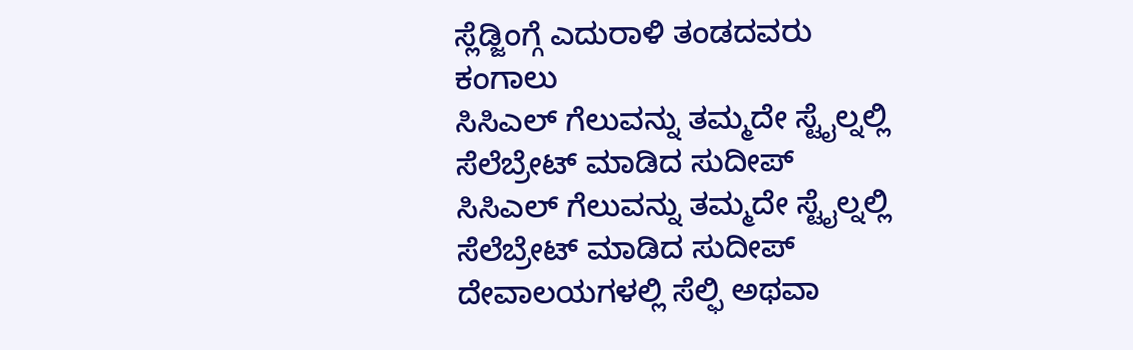ಸ್ಲೆಡ್ಜಿಂಗ್ಗೆ ಎದುರಾಳಿ ತಂಡದವರು ಕಂಗಾಲು
ಸಿಸಿಎಲ್ ಗೆಲುವನ್ನು ತಮ್ಮದೇ ಸ್ಟೈಲ್ನಲ್ಲಿ ಸೆಲೆಬ್ರೇಟ್ ಮಾಡಿದ ಸುದೀಪ್
ಸಿಸಿಎಲ್ ಗೆಲುವನ್ನು ತಮ್ಮದೇ ಸ್ಟೈಲ್ನಲ್ಲಿ ಸೆಲೆಬ್ರೇಟ್ ಮಾಡಿದ ಸುದೀಪ್
ದೇವಾಲಯಗಳಲ್ಲಿ ಸೆಲ್ಫಿ ಅಥವಾ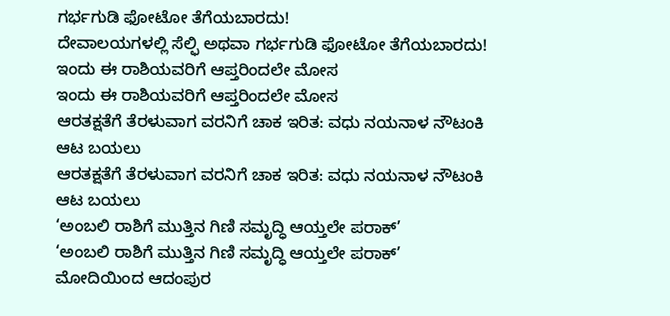ಗರ್ಭಗುಡಿ ಫೋಟೋ ತೆಗೆಯಬಾರದು!
ದೇವಾಲಯಗಳಲ್ಲಿ ಸೆಲ್ಫಿ ಅಥವಾ ಗರ್ಭಗುಡಿ ಫೋಟೋ ತೆಗೆಯಬಾರದು!
ಇಂದು ಈ ರಾಶಿಯವರಿಗೆ ಆಪ್ತರಿಂದಲೇ ಮೋಸ
ಇಂದು ಈ ರಾಶಿಯವರಿಗೆ ಆಪ್ತರಿಂದಲೇ ಮೋಸ
ಆರತಕ್ಷತೆಗೆ ತೆರಳುವಾಗ ವರನಿಗೆ ಚಾಕ ಇರಿತ: ವಧು ನಯನಾಳ ನೌಟಂಕಿ ಆಟ ಬಯಲು
ಆರತಕ್ಷತೆಗೆ ತೆರಳುವಾಗ ವರನಿಗೆ ಚಾಕ ಇರಿತ: ವಧು ನಯನಾಳ ನೌಟಂಕಿ ಆಟ ಬಯಲು
‘ಅಂಬಲಿ ರಾಶಿಗೆ ಮುತ್ತಿನ ಗಿಣಿ ಸಮೃದ್ಧಿ ಆಯ್ತಲೇ ಪರಾಕ್’
‘ಅಂಬಲಿ ರಾಶಿಗೆ ಮುತ್ತಿನ ಗಿಣಿ ಸಮೃದ್ಧಿ ಆಯ್ತಲೇ ಪರಾಕ್’
ಮೋದಿಯಿಂದ ಆದಂಪುರ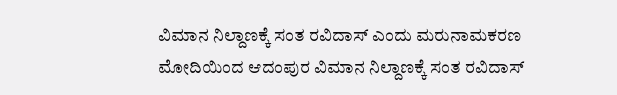ವಿಮಾನ ನಿಲ್ದಾಣಕ್ಕೆ ಸಂತ ರವಿದಾಸ್ ಎಂದು ಮರುನಾಮಕರಣ
ಮೋದಿಯಿಂದ ಆದಂಪುರ ವಿಮಾನ ನಿಲ್ದಾಣಕ್ಕೆ ಸಂತ ರವಿದಾಸ್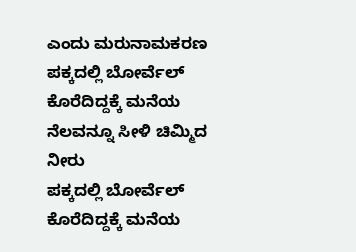ಎಂದು ಮರುನಾಮಕರಣ
ಪಕ್ಕದಲ್ಲಿ ಬೋರ್ವೆಲ್ ಕೊರೆದಿದ್ದಕ್ಕೆ ಮನೆಯ ನೆಲವನ್ನೂ ಸೀಳಿ ಚಿಮ್ಮಿದ ನೀರು
ಪಕ್ಕದಲ್ಲಿ ಬೋರ್ವೆಲ್ ಕೊರೆದಿದ್ದಕ್ಕೆ ಮನೆಯ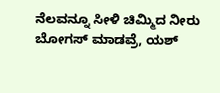ನೆಲವನ್ನೂ ಸೀಳಿ ಚಿಮ್ಮಿದ ನೀರು
ಬೋಗಸ್ ಮಾಡವ್ರೆ, ಯಶ್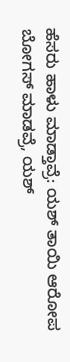ಹೆಸರು ಹಾಳು ಮಾಡ್ತಾವ್ರೆ: ಯಶ್ ತಾಯಿ ಆರೋಪ
ಬೋಗಸ್ ಮಾಡವ್ರೆ, ಯಶ್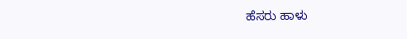ಹೆಸರು ಹಾಳು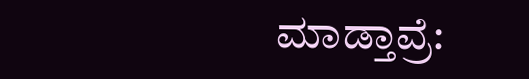ಮಾಡ್ತಾವ್ರೆ: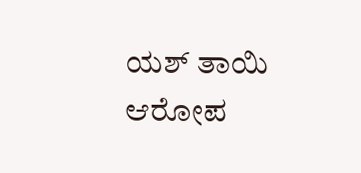ಯಶ್ ತಾಯಿ ಆರೋಪ